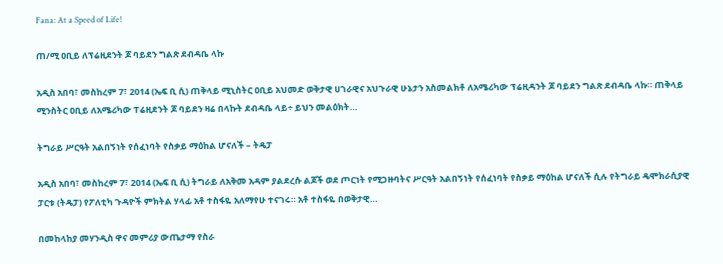Fana: At a Speed of Life!

ጠ/ሚ ዐቢይ ለፕሬዚደንት ጆ ባይደን ግልጽ ደብዳቤ ላኩ

አዲስ አበባ፣ መስከረም 7፣ 2014 (ኤፍ ቢ ሲ) ጠቅላይ ሚኒስትር ዐቢይ አህመድ ወቅታዊ ሀገራዊና አህጉራዊ ሁኔታን አስመልክቶ ለአሜሪካው ፕሬዚዳንት ጆ ባይደን ግልጽ ደብዳቤ ላኩ። ጠቅላይ ሚንስትር ዐቢይ ለአሜሪካው ፐሬዚደንት ጆ ባይደን ዛሬ በላኩት ደብዳቤ ላይ÷ ይህን መልዕክት…

ትግራይ ሥርዓት አልበኝነት የሰፈነባት የስቃይ ማዕከል ሆናለች – ትዴፓ

አዲስ አበባ፣ መስከረም 7፣ 2014 (ኤፍ ቢ ሲ) ትግራይ ለአቅመ አዳም ያልደረሱ ልጆች ወደ ጦርነት የሚጋዙባትና ሥርዓት አልበኝነት የሰፈነባት የስቃይ ማዕከል ሆናለች ሲሉ የትግራይ ዴሞክራሲያዊ ፓርቱ (ትዴፓ) የፖለቲካ ጉዳዮች ምክትል ሃላፊ አቶ ተስፋዬ አለማየሁ ተናገሩ። አቶ ተስፋዬ በወቅታዊ…

በመከላከያ መሃንዲስ ዋና መምሪያ ውጤታማ የስራ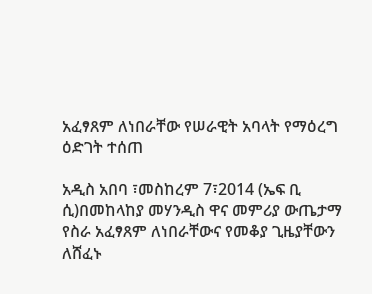አፈፃጸም ለነበራቸው የሠራዊት አባላት የማዕረግ ዕድገት ተሰጠ

አዲስ አበባ ፣መስከረም 7፣2014 (ኤፍ ቢ ሲ)በመከላከያ መሃንዲስ ዋና መምሪያ ውጤታማ የስራ አፈፃጸም ለነበራቸውና የመቆያ ጊዜያቸውን ለሸፈኑ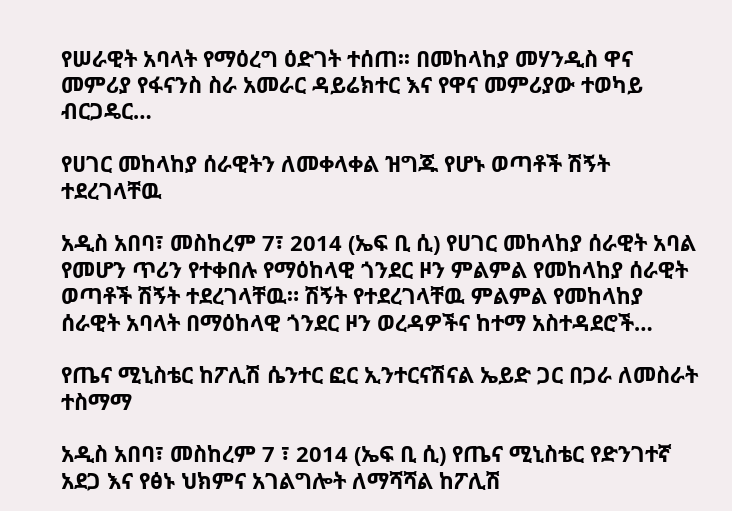የሠራዊት አባላት የማዕረግ ዕድገት ተሰጠ፡፡ በመከላከያ መሃንዲስ ዋና መምሪያ የፋናንስ ስራ አመራር ዳይሬክተር እና የዋና መምሪያው ተወካይ ብርጋዴር…

የሀገር መከላከያ ሰራዊትን ለመቀላቀል ዝግጁ የሆኑ ወጣቶች ሽኝት ተደረገላቸዉ

አዲስ አበባ፣ መስከረም 7፣ 2014 (ኤፍ ቢ ሲ) የሀገር መከላከያ ሰራዊት አባል የመሆን ጥሪን የተቀበሉ የማዕከላዊ ጎንደር ዞን ምልምል የመከላከያ ሰራዊት ወጣቶች ሽኝት ተደረገላቸዉ። ሽኝት የተደረገላቸዉ ምልምል የመከላከያ ሰራዊት አባላት በማዕከላዊ ጎንደር ዞን ወረዳዎችና ከተማ አስተዳደሮች…

የጤና ሚኒስቴር ከፖሊሽ ሴንተር ፎር ኢንተርናሽናል ኤይድ ጋር በጋራ ለመስራት ተስማማ

አዲስ አበባ፣ መስከረም 7 ፣ 2014 (ኤፍ ቢ ሲ) የጤና ሚኒስቴር የድንገተኛ አደጋ እና የፅኑ ህክምና አገልግሎት ለማሻሻል ከፖሊሽ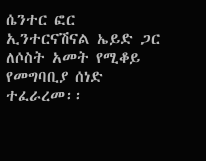ሴንተር ፎር ኢንተርናሽናል ኤይድ ጋር ለሶስት አመት የሚቆይ የመግባቢያ ሰነድ ተፈራረመ፡፡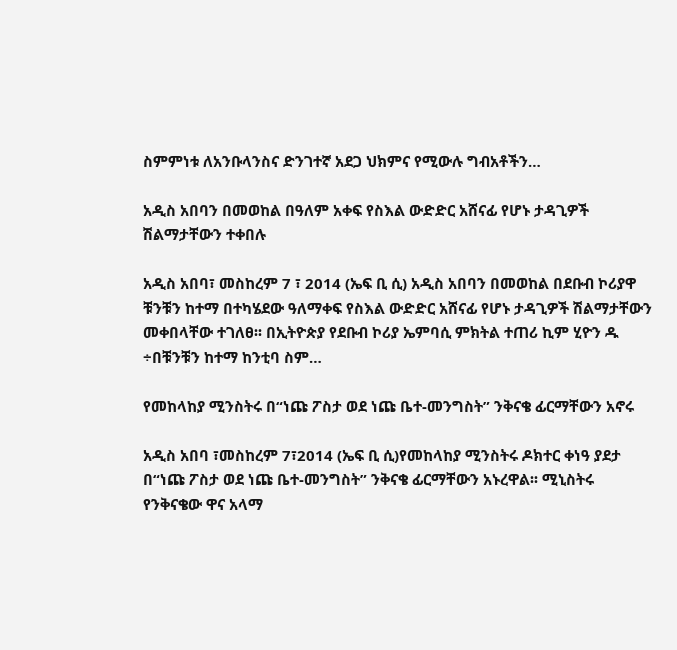ስምምነቱ ለአንቡላንስና ድንገተኛ አደጋ ህክምና የሚውሉ ግብአቶችን…

አዲስ አበባን በመወከል በዓለም አቀፍ የስእል ውድድር አሸናፊ የሆኑ ታዳጊዎች ሽልማታቸውን ተቀበሉ

አዲስ አበባ፣ መስከረም 7 ፣ 2014 (ኤፍ ቢ ሲ) አዲስ አበባን በመወከል በደቡብ ኮሪያዋ ቹንቹን ከተማ በተካሄደው ዓለማቀፍ የስእል ውድድር አሸናፊ የሆኑ ታዳጊዎች ሽልማታቸውን መቀበላቸው ተገለፀ፡፡ በኢትዮጵያ የደቡብ ኮሪያ ኤምባሲ ምክትል ተጠሪ ኪም ሂዮን ዱ ÷በቹንቹን ከተማ ከንቲባ ስም…

የመከላከያ ሚንስትሩ በ“ነጩ ፖስታ ወደ ነጩ ቤተ-መንግስት” ንቅናቄ ፊርማቸውን አኖሩ

አዲስ አበባ ፣መስከረም 7፣2014 (ኤፍ ቢ ሲ)የመከላከያ ሚንስትሩ ዶክተር ቀነዓ ያደታ በ“ነጩ ፖስታ ወደ ነጩ ቤተ-መንግስት” ንቅናቄ ፊርማቸውን አኑረዋል፡፡ ሚኒስትሩ የንቅናቄው ዋና አላማ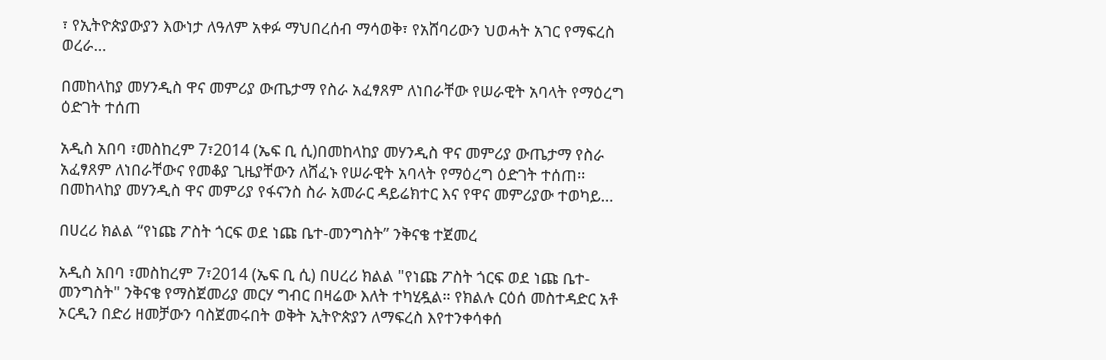፣ የኢትዮጵያውያን እውነታ ለዓለም አቀፉ ማህበረሰብ ማሳወቅ፣ የአሸባሪውን ህወሓት አገር የማፍረስ ወረራ…

በመከላከያ መሃንዲስ ዋና መምሪያ ውጤታማ የስራ አፈፃጸም ለነበራቸው የሠራዊት አባላት የማዕረግ ዕድገት ተሰጠ

አዲስ አበባ ፣መስከረም 7፣2014 (ኤፍ ቢ ሲ)በመከላከያ መሃንዲስ ዋና መምሪያ ውጤታማ የስራ አፈፃጸም ለነበራቸውና የመቆያ ጊዜያቸውን ለሸፈኑ የሠራዊት አባላት የማዕረግ ዕድገት ተሰጠ፡፡ በመከላከያ መሃንዲስ ዋና መምሪያ የፋናንስ ስራ አመራር ዳይሬክተር እና የዋና መምሪያው ተወካይ…

በሀረሪ ክልል “የነጩ ፖስት ጎርፍ ወደ ነጩ ቤተ-መንግስት” ንቅናቄ ተጀመረ

አዲስ አበባ ፣መስከረም 7፣2014 (ኤፍ ቢ ሲ) በሀረሪ ክልል "የነጩ ፖስት ጎርፍ ወደ ነጩ ቤተ-መንግስት" ንቅናቄ የማስጀመሪያ መርሃ ግብር በዛሬው እለት ተካሂዷል። የክልሉ ርዕሰ መስተዳድር አቶ ኦርዲን በድሪ ዘመቻውን ባስጀመሩበት ወቅት ኢትዮጵያን ለማፍረስ እየተንቀሳቀሰ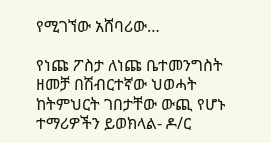የሚገኘው አሸባሪው…

የነጩ ፖስታ ለነጩ ቤተመንግስት ዘመቻ በሽብርተኛው ህወሓት ከትምህርት ገበታቸው ውጪ የሆኑ ተማሪዎችን ይወክላል- ዶ/ር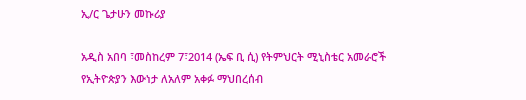ኢ/ር ጌታሁን መኩሪያ

አዲስ አበባ ፣መስከረም 7፣2014 (ኤፍ ቢ ሲ) የትምህርት ሚኒስቴር አመራሮች የኢትዮጵያን እውነታ ለአለም አቀፉ ማህበረሰብ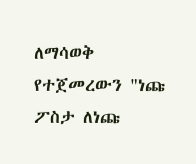ለማሳወቅ የተጀመረውን "ነጩ ፖስታ ለነጩ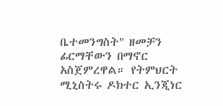ቤተመንግስት" ዘመቻን ፊርማቸውን በማኖር አስጀምረዋል። የትምህርት ሚኒስትሩ ዶክተር ኢንጂነር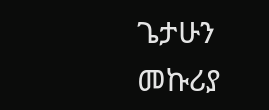ጌታሁን መኩሪያ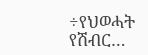÷የህወሓት የሽብር…